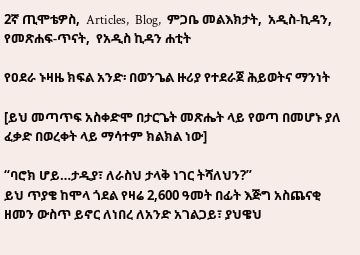2ኛ ጢሞቴዎስ,  Articles,  Blog,  ምጋቤ መልእክታት,  አዲስ-ኪዳን,  የመጽሐፍ-ጥናት,  የአዲስ ኪዳን ሐቲት

የዐደራ ኑዛዜ ክፍል አንድ፡ በወንጌል ዙሪያ የተደራጀ ሕይወትና ማንነት

[ይህ መጣጥፍ አስቀድሞ በታርጌት መጽሔት ላይ የወጣ በመሆኑ ያለ ፈቃድ በወረቀት ላይ ማሳተም ክልክል ነው]

“ባሮክ ሆይ…ታዲያ፣ ለራስህ ታላቅ ነገር ትሻለህን?”
ይህ ጥያቄ ከሞላ ጎደል የዛሬ 2,600 ዓመት በፊት እጅግ አስጨናቂ ዘመን ውስጥ ይኖር ለነበረ ለአንድ አገልጋይ፣ ያህዌህ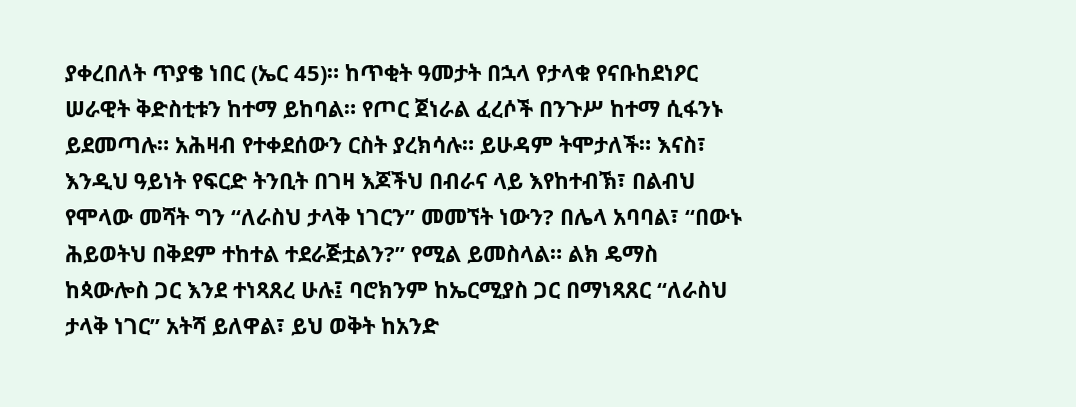ያቀረበለት ጥያቄ ነበር (ኤር 45)። ከጥቂት ዓመታት በኋላ የታላቁ የናቡከደነዖር ሠራዊት ቅድስቲቱን ከተማ ይከባል። የጦር ጀነራል ፈረሶች በንጉሥ ከተማ ሲፋንኑ ይደመጣሉ። አሕዛብ የተቀደሰውን ርስት ያረክሳሉ። ይሁዳም ትሞታለች። እናስ፣ እንዲህ ዓይነት የፍርድ ትንቢት በገዛ እጆችህ በብራና ላይ እየከተብኽ፣ በልብህ የሞላው መሻት ግን “ለራስህ ታላቅ ነገርን” መመኘት ነውን? በሌላ አባባል፣ “በውኑ ሕይወትህ በቅደም ተከተል ተደራጅቷልን?” የሚል ይመስላል። ልክ ዴማስ ከጳውሎስ ጋር እንደ ተነጻጸረ ሁሉ፤ ባሮክንም ከኤርሚያስ ጋር በማነጻጸር “ለራስህ ታላቅ ነገር” አትሻ ይለዋል፣ ይህ ወቅት ከአንድ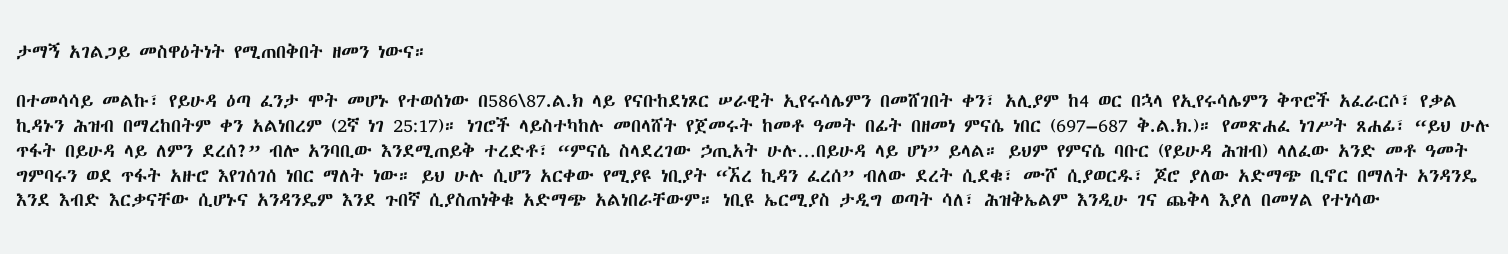ታማኝ አገልጋይ መስዋዕትነት የሚጠበቅበት ዘመን ነውና።

በተመሳሳይ መልኩ፣ የይሁዳ ዕጣ ፈንታ ሞት መሆኑ የተወሰነው በ586\87.ል.ክ ላይ የናቡከደነጾር ሠራዊት ኢየሩሳሌምን በመሸገበት ቀን፣ አሊያም ከ4 ወር በኋላ የኢየሩሳሌምን ቅጥሮች አፈራርሶ፣ የቃል ኪዳኑን ሕዝብ በማረከበትም ቀን አልነበረም (2ኛ ነገ 25:17)። ነገሮች ላይስተካከሉ መበላሸት የጀመሩት ከመቶ ዓመት በፊት በዘመነ ምናሴ ነበር (697–687 ቅ.ል.ክ.)። የመጽሐፈ ነገሥት ጸሐፊ፣ “ይህ ሁሉ ጥፋት በይሁዳ ላይ ለምን ደረሰ?” ብሎ አንባቢው እንደሚጠይቅ ተረድቶ፣ “ምናሴ ስላደረገው ኃጢአት ሁሉ…በይሁዳ ላይ ሆነ” ይላል። ይህም የምናሴ ባቡር (የይሁዳ ሕዝብ) ላለፈው አንድ መቶ ዓመት ግምባሩን ወደ ጥፋት አዙሮ እየገሰገሰ ነበር ማለት ነው። ይህ ሁሉ ሲሆን አርቀው የሚያዩ ነቢያት “ኧረ ኪዳን ፈረሰ” ብለው ደረት ሲደቁ፣ ሙሾ ሲያወርዱ፣ ጆሮ ያለው አድማጭ ቢኖር በማለት አንዳንዴ እንደ እብድ እርቃናቸው ሲሆኑና አንዳንዴም እንደ ጉበኛ ሲያስጠነቅቁ አድማጭ አልነበራቸውም። ነቢዩ ኤርሚያስ ታዲግ ወጣት ሳለ፣ ሕዝቅኤልም እንዲሁ ገና ጨቅላ እያለ በመሃል የተነሳው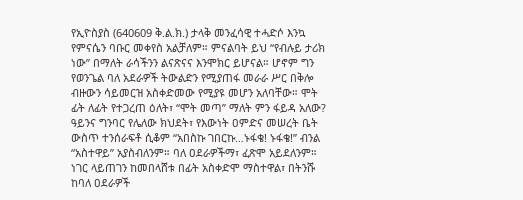የኢዮስያስ (640609 ቅ.ል.ክ.) ታላቅ መንፈሳዊ ተሓድሶ እንኳ የምናሴን ባቡር መቀየስ አልቻለም። ምናልባት ይህ “የብሉይ ታሪክ ነው” በማለት ራሳችንን ልናጽናና እንሞክር ይሆናል። ሆኖም ግን የወንጌል ባለ አደራዎች ትውልድን የሚያጠፋ መራራ ሥር በቅሎ ብዙውን ሳይመርዝ አስቀድመው የሚያዩ መሆን አለባቸው። ሞት ፊት ለፊት የተጋረጠ ዕለት፣ “ሞት መጣ” ማለት ምን ፋይዳ አለው? ዓይንና ግንባር የሌለው ክህደት፣ የእውነት ዐምድና መሠረት ቤት ውስጥ ተንሰራፍቶ ሲቆም “አበስኩ ገበርኩ…ኑፋቄ! ኑፋቄ!” ብንል “አስተዋይ” አያስብለንም። ባለ ዐደራዎችማ፣ ፈጽሞ አይደለንም። ነገር ላይጠገን ከመበላሸቱ በፊት አስቀድሞ ማስተዋል፣ በትንሹ ከባለ ዐደራዎች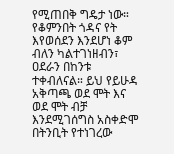የሚጠበቅ ግዴታ ነው። የቆምንበት ጎዳና የት እየወሰደን እንደሆነ ቆም ብለን ካልተገነዘብን፣ ዐደራን በከንቱ ተቀብለናል። ይህ የይሁዳ አቅጣጫ ወደ ሞት እና ወደ ሞት ብቻ እንደሚገሰግስ አስቀድሞ በትንቢት የተነገረው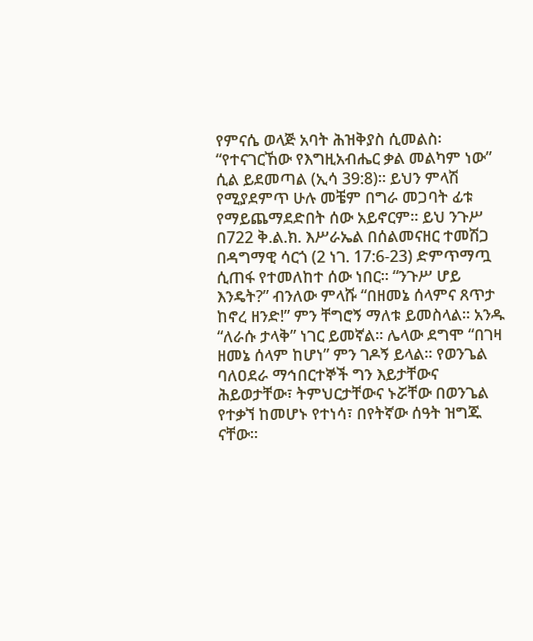የምናሴ ወላጅ አባት ሕዝቅያስ ሲመልስ፡ “የተናገርኸው የእግዚአብሔር ቃል መልካም ነው” ሲል ይደመጣል (ኢሳ 39:8)። ይህን ምላሽ የሚያደምጥ ሁሉ መቼም በግራ መጋባት ፊቱ የማይጨማደድበት ሰው አይኖርም። ይህ ንጉሥ በ722 ቅ.ል.ክ. እሥራኤል በሰልመናዘር ተመሽጋ በዳግማዊ ሳርጎ (2 ነገ. 17:6-23) ድምጥማጧ ሲጠፋ የተመለከተ ሰው ነበር። “ንጉሥ ሆይ እንዴት?” ብንለው ምላሹ “በዘመኔ ሰላምና ጸጥታ ከኖረ ዘንድ!” ምን ቸግሮኝ ማለቱ ይመስላል። አንዱ “ለራሱ ታላቅ” ነገር ይመኛል። ሌላው ደግሞ “በገዛ ዘመኔ ሰላም ከሆነ” ምን ገዶኝ ይላል። የወንጌል ባለዐደራ ማኅበርተኞች ግን እይታቸውና ሕይወታቸው፣ ትምህርታቸውና ኑሯቸው በወንጌል የተቃኘ ከመሆኑ የተነሳ፣ በየትኛው ሰዓት ዝግጁ ናቸው።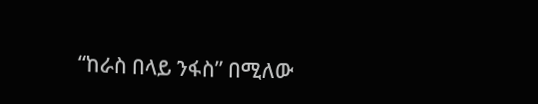“ከራስ በላይ ንፋስ” በሚለው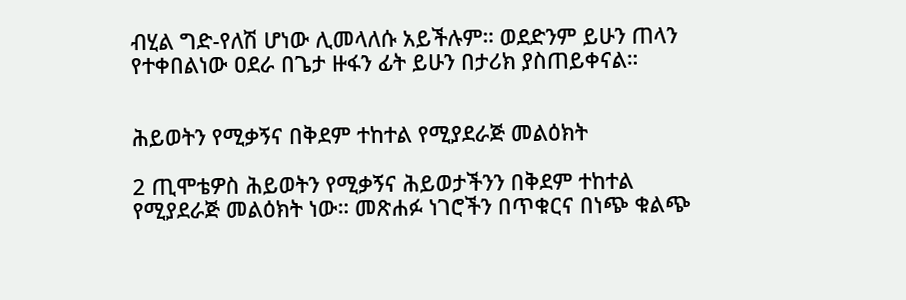ብሂል ግድ-የለሽ ሆነው ሊመላለሱ አይችሉም። ወደድንም ይሁን ጠላን የተቀበልነው ዐደራ በጌታ ዙፋን ፊት ይሁን በታሪክ ያስጠይቀናል።


ሕይወትን የሚቃኝና በቅደም ተከተል የሚያደራጅ መልዕክት

2 ጢሞቴዎስ ሕይወትን የሚቃኝና ሕይወታችንን በቅደም ተከተል የሚያደራጅ መልዕክት ነው። መጽሐፉ ነገሮችን በጥቁርና በነጭ ቁልጭ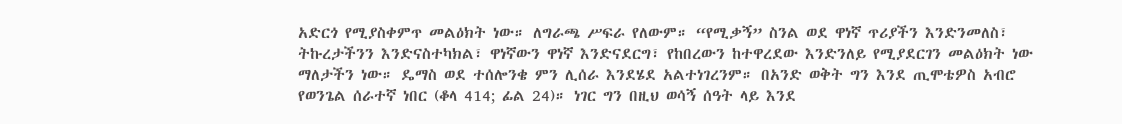አድርጎ የሚያስቀምጥ መልዕክት ነው። ለግራጫ ሥፍራ የለውም። “የሚቃኝ” ስንል ወደ ዋነኛ ጥሪያችን እንድንመለስ፣ ትኩረታችንን እንድናስተካክል፣ ዋነኛውን ዋነኛ እንድናደርግ፣ የከበረውን ከተዋረደው እንድንለይ የሚያደርገን መልዕክት ነው ማለታችን ነው። ዴማስ ወደ ተሰሎንቄ ምን ሊሰራ እንደሄደ አልተነገረንም። በአንድ ወቅት ግን እንደ ጢሞቴዎስ አብሮ የወንጌል ሰራተኛ ነበር (ቆላ 414; ፊል 24)። ነገር ግን በዚህ ወሳኝ ሰዓት ላይ እንደ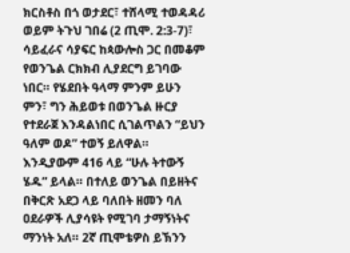ክርስቶስ በጎ ወታደር፣ ተሸላሚ ተወዳዳሪ ወይም ትጉህ ገበሬ (2 ጢሞ. 2:3-7)፣ ሳይፈራና ሳያፍር ከጳውሎስ ጋር በመቆም የወንጌል ርክክብ ሊያደርግ ይገባው ነበር። የሄደበት ዓላማ ምንም ይሁን ምን፣ ግን ሕይወቱ በወንጌል ዙርያ የተደራጀ እንዳልነበር ሲገልጥልን “ይህን ዓለም ወዶ” ተወኝ ይለዋል። እንዲያውም 416 ላይ “ሁሉ ትተውኝ ሄዱ” ይላል። በተለይ ወንጌል በይዘትና በቅርጽ አደጋ ላይ ባለበት ዘመን ባለ ዐደራዎች ሊያሳዩት የሚገባ ታማኝነትና ማንነት አለ። 2ኛ ጢሞቴዎስ ይኽንን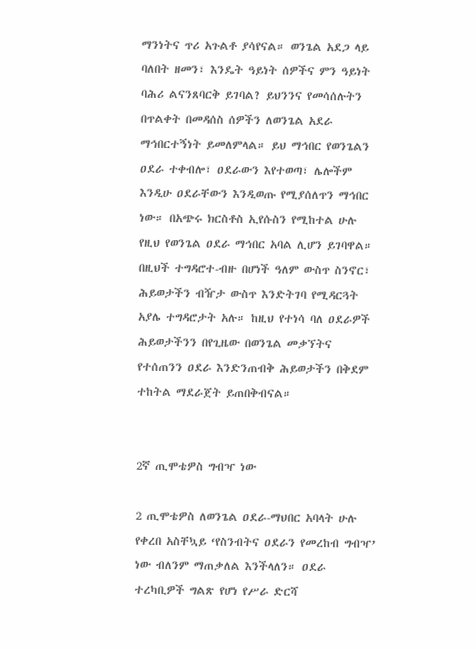ማንነትና ጥሪ አጉልቶ ያሳየናል። ወንጌል አደጋ ላይ ባለበት ዘመን፣ እንዴት ዓይነት ሰዎችና ምን ዓይነት ባሕሪ ልናንጸባርቅ ይገባል? ይህንንና የመሳሰሉትን በጥልቀት በመዳሰስ ሰዎችን ለወንጌል አደራ ማኅበርተኝነት ይመለምላል። ይህ ማኅበር የወንጌልን ዐደራ ተቀብሎ፣ ዐደራውን እየተወጣ፣ ሌሎችም እንዲሁ ዐደራቸውን እንዲወጡ የሚያሰለጥን ማኅበር ነው። በአጭሩ ክርስቶስ ኢየሱስን የሚከተል ሁሉ የዚህ የወንጌል ዐደራ ማኅበር አባል ሊሆን ይገባዋል። በዚህች ተግዳሮተ-ብዙ በሆነች ዓለም ውስጥ ስንኖር፣ ሕይወታችን ብዥታ ውስጥ እንድትገባ የሚዳርጓት አያሌ ተግዳሮታት አሉ። ከዚህ የተነሳ ባለ ዐደራዎች ሕይወታችንን በየጊዜው በወንጌል መቃኘትና የተሰጠንን ዐደራ እንድንጠብቅ ሕይወታችን በቅደም ተከትል ማደራጀት ይጠበቅብናል።


2ኛ ጢሞቴዎስ ግብዣ ነው

2 ጢሞቴዎስ ለወንጌል ዐደራ-ማህበር አባላት ሁሉ የቀረበ አስቸኳይ ‘የስንብትና ዐደራን የመረከብ ግብዣ’ ነው ብለንም ማጠቃለል እንችላለን። ዐደራ ተረካቢዎች ግልጽ የሆነ የሥራ ድርሻ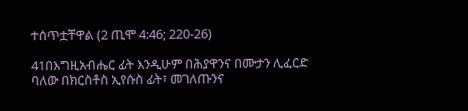ተሰጥቷቸዋል (2 ጢሞ 4:46; 220-26)

41በእግዚአብሔር ፊት እንዲሁም በሕያዋንና በሙታን ሊፈርድ ባለው በክርስቶስ ኢየሱስ ፊት፣ መገለጡንና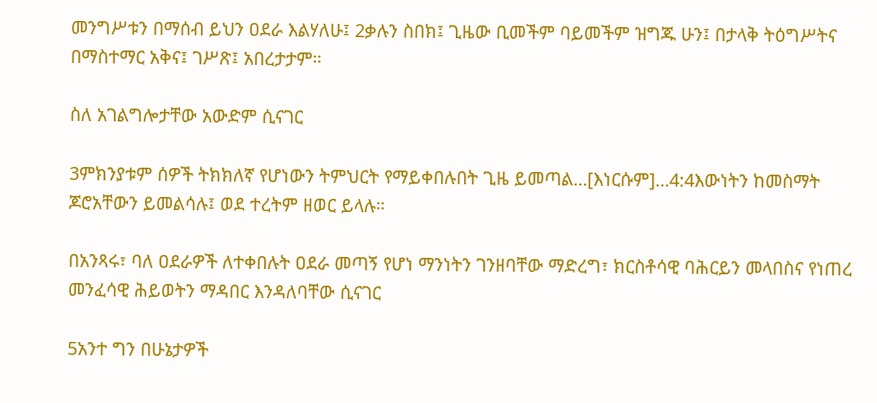መንግሥቱን በማሰብ ይህን ዐደራ እልሃለሁ፤ 2ቃሉን ስበክ፤ ጊዜው ቢመችም ባይመችም ዝግጁ ሁን፤ በታላቅ ትዕግሥትና በማስተማር አቅና፤ ገሥጽ፤ አበረታታም።

ስለ አገልግሎታቸው አውድም ሲናገር

3ምክንያቱም ሰዎች ትክክለኛ የሆነውን ትምህርት የማይቀበሉበት ጊዜ ይመጣል…[እነርሱም]…4:4እውነትን ከመስማት ጆሮአቸውን ይመልሳሉ፤ ወደ ተረትም ዘወር ይላሉ።

በአንጻሩ፣ ባለ ዐደራዎች ለተቀበሉት ዐደራ መጣኝ የሆነ ማንነትን ገንዘባቸው ማድረግ፣ ክርስቶሳዊ ባሕርይን መላበስና የነጠረ መንፈሳዊ ሕይወትን ማዳበር እንዳለባቸው ሲናገር

5አንተ ግን በሁኔታዎች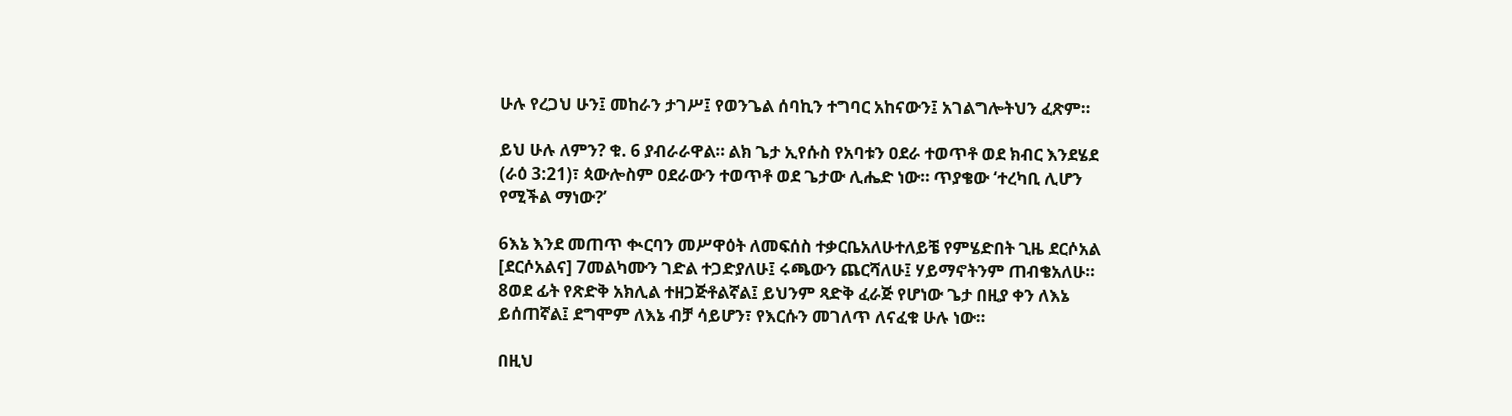ሁሉ የረጋህ ሁን፤ መከራን ታገሥ፤ የወንጌል ሰባኪን ተግባር አከናውን፤ አገልግሎትህን ፈጽም።

ይህ ሁሉ ለምን? ቁ. 6 ያብራራዋል። ልክ ጌታ ኢየሱስ የአባቱን ዐደራ ተወጥቶ ወደ ክብር እንደሄደ (ራዕ 3:21)፣ ጳውሎስም ዐደራውን ተወጥቶ ወደ ጌታው ሊሔድ ነው። ጥያቄው ‘ተረካቢ ሊሆን የሚችል ማነው?’

6እኔ እንደ መጠጥ ቊርባን መሥዋዕት ለመፍሰስ ተቃርቤአለሁተለይቼ የምሄድበት ጊዜ ደርሶአል [ደርሶአልና] 7መልካሙን ገድል ተጋድያለሁ፤ ሩጫውን ጨርሻለሁ፤ ሃይማኖትንም ጠብቄአለሁ። 8ወደ ፊት የጽድቅ አክሊል ተዘጋጅቶልኛል፤ ይህንም ጻድቅ ፈራጅ የሆነው ጌታ በዚያ ቀን ለእኔ ይሰጠኛል፤ ደግሞም ለእኔ ብቻ ሳይሆን፣ የእርሱን መገለጥ ለናፈቁ ሁሉ ነው።

በዚህ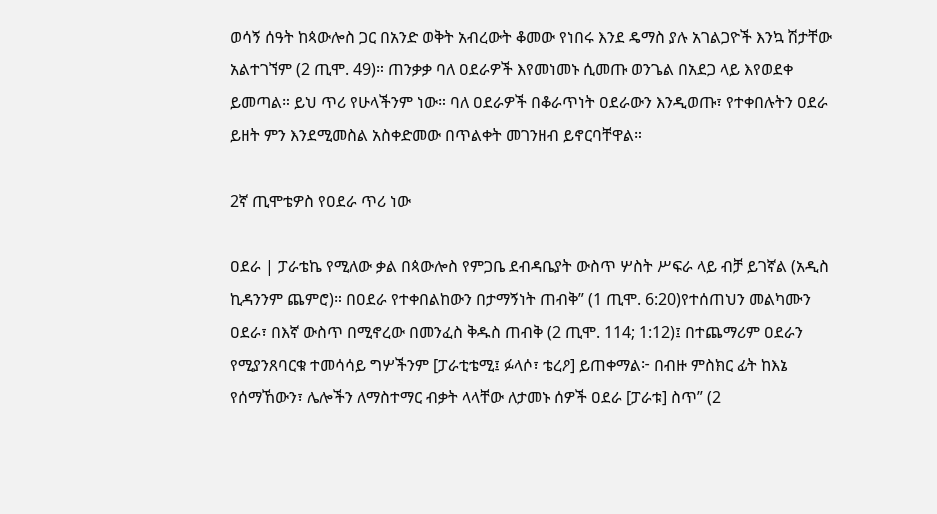ወሳኝ ሰዓት ከጳውሎስ ጋር በአንድ ወቅት አብረውት ቆመው የነበሩ እንደ ዴማስ ያሉ አገልጋዮች እንኳ ሽታቸው አልተገኘም (2 ጢሞ. 49)። ጠንቃቃ ባለ ዐደራዎች እየመነመኑ ሲመጡ ወንጌል በአደጋ ላይ እየወደቀ ይመጣል። ይህ ጥሪ የሁላችንም ነው። ባለ ዐደራዎች በቆራጥነት ዐደራውን እንዲወጡ፣ የተቀበሉትን ዐደራ ይዘት ምን እንደሚመስል አስቀድመው በጥልቀት መገንዘብ ይኖርባቸዋል።

2ኛ ጢሞቴዎስ የዐደራ ጥሪ ነው

ዐደራ | ፓራቴኬ የሚለው ቃል በጳውሎስ የምጋቤ ደብዳቤያት ውስጥ ሦስት ሥፍራ ላይ ብቻ ይገኛል (አዲስ ኪዳንንም ጨምሮ)። በዐደራ የተቀበልከውን በታማኝነት ጠብቅ” (1 ጢሞ. 6:20)የተሰጠህን መልካሙን ዐደራ፣ በእኛ ውስጥ በሚኖረው በመንፈስ ቅዱስ ጠብቅ (2 ጢሞ. 114; 1:12)፤ በተጨማሪም ዐደራን የሚያንጸባርቁ ተመሳሳይ ግሦችንም [ፓራቲቴሚ፤ ፉላሶ፣ ቴረዖ] ይጠቀማል፦ በብዙ ምስክር ፊት ከእኔ የሰማኸውን፣ ሌሎችን ለማስተማር ብቃት ላላቸው ለታመኑ ሰዎች ዐደራ [ፓራቱ] ስጥ” (2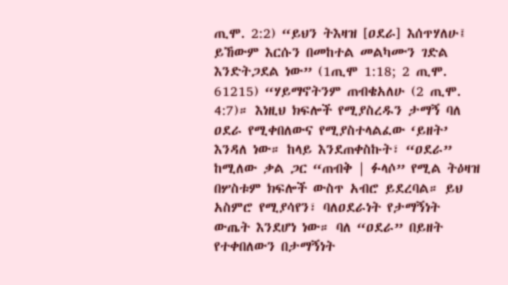ጢሞ. 2:2) “ይህን ትእዛዝ [ዐደራ] እሰጥሃለሁ፤ ይኸውም እርሱን በመከተል መልካሙን ገድል እንድትጋደል ነው” (1ጢሞ 1:18; 2 ጢሞ. 61215) “ሃይማኖትንም ጠብቄአለሁ (2 ጢሞ. 4:7)። እነዚህ ክፍሎች የሚያስረዱን ታማኝ ባለ ዐደራ የሚቀበለውና የሚያስተላልፈው ‘ይዘት’ እንዳለ ነው። ከላይ እንደጠቀስኩት፣ “ዐደራ” ከሚለው ቃል ጋር “ጠብቅ | ፉላሶ” የሚል ትዕዛዝ በሦስቱም ክፍሎች ውስጥ አብሮ ይደረባል። ይህ አስምሮ የሚያሳየን፣ ባለዐደራነት የታማኝነት ውጤት እንደሆነ ነው። ባለ “ዐደራ” በይዘት የተቀበለውን በታማኝነት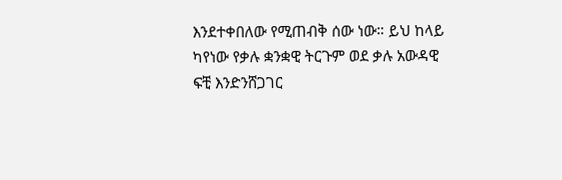እንደተቀበለው የሚጠብቅ ሰው ነው። ይህ ከላይ ካየነው የቃሉ ቋንቋዊ ትርጉም ወደ ቃሉ አውዳዊ ፍቺ እንድንሸጋገር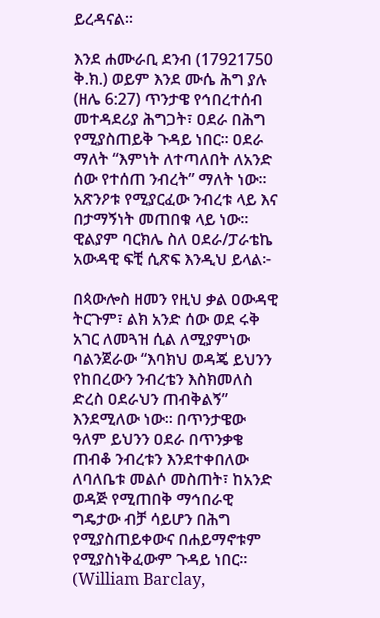ይረዳናል።

እንደ ሐሙራቢ ደንብ (17921750 ቅ.ክ.) ወይም እንደ ሙሴ ሕግ ያሉ (ዘሌ 6:27) ጥንታዌ የኅበረተሰብ መተዳደሪያ ሕግጋት፣ ዐደራ በሕግ የሚያስጠይቅ ጉዳይ ነበር። ዐደራ ማለት “እምነት ለተጣለበት ለአንድ ሰው የተሰጠ ንብረት” ማለት ነው። አጽንዖቱ የሚያርፈው ንብረቱ ላይ እና በታማኝነት መጠበቁ ላይ ነው። ዊልያም ባርክሌ ስለ ዐደራ/ፓራቴኬ አውዳዊ ፍቺ ሲጽፍ እንዲህ ይላል፦

በጳውሎስ ዘመን የዚህ ቃል ዐውዳዊ ትርጉም፣ ልክ አንድ ሰው ወደ ሩቅ አገር ለመጓዝ ሲል ለሚያምነው ባልንጀራው “እባክህ ወዳጄ ይህንን የከበረውን ንብረቴን እስክመለስ ድረስ ዐደራህን ጠብቅልኝ” እንደሚለው ነው። በጥንታዌው ዓለም ይህንን ዐደራ በጥንቃቄ ጠብቆ ንብረቱን እንደተቀበለው ለባለቤቱ መልሶ መስጠት፣ ከአንድ ወዳጅ የሚጠበቅ ማኅበራዊ ግዴታው ብቻ ሳይሆን በሕግ የሚያስጠይቀውና በሐይማኖቱም የሚያስነቅፈውም ጉዳይ ነበር። (William Barclay,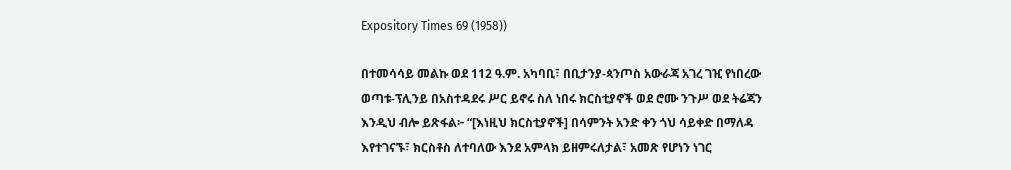Expository Times 69 (1958))

በተመሳሳይ መልኩ ወደ 112 ዓ.ም. አካባቢ፣ በቢታንያ-ጳንጦስ አውራጃ አገረ ገዢ የነበረው ወጣቱ-ፕሊንይ በአስተዳደሩ ሥር ይኖሩ ስለ ነበሩ ክርስቲያኖች ወደ ሮሙ ንጉሥ ወደ ትሬጃን እንዲህ ብሎ ይጽፋል፦ “[እነዚህ ክርስቲያኖች] በሳምንት አንድ ቀን ጎህ ሳይቀድ በማለዳ እየተገናኙ፣ ክርስቶስ ለተባለው እንደ አምላክ ይዘምሩለታል፣ አመጽ የሆነን ነገር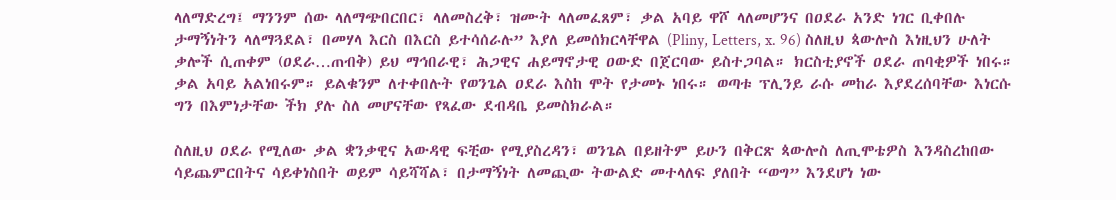ላለማድረግ፤ ማንንም ሰው ላለማጭበርበር፣ ላለመስረቅ፣ ዝሙት ላለመፈጸም፣ ቃል አባይ ዋሾ ላለመሆንና በዐደራ አንድ ነገር ቢቀበሉ ታማኝነትን ላለማጓደል፣ በመሃላ እርስ በእርስ ይተሳሰራሉ” እያለ ይመሰክርላቸዋል (Pliny, Letters, x. 96) ስለዚህ ጳውሎስ እነዚህን ሁለት ቃሎች ሲጠቀም (ዐደራ…ጠብቅ) ይህ ማኅበራዊ፣ ሕጋዊና ሐይማኖታዊ ዐውድ በጀርባው ይስተጋባል። ክርስቲያኖች ዐደራ ጠባቂዎች ነበሩ። ቃል አባይ አልነበሩም። ይልቁንም ለተቀበሉት የወንጌል ዐደራ እስከ ሞት የታመኑ ነበሩ። ወጣቱ ፕሊንይ ራሱ መከራ እያደረሰባቸው እነርሱ ግን በእምነታቸው ችክ ያሉ ስለ መሆናቸው የጻፈው ደብዳቤ ይመስክራል።

ስለዚህ ዐደራ የሚለው ቃል ቋንቃዊና አውዳዊ ፍቺው የሚያስረዳን፣ ወንጌል በይዘትም ይሁን በቅርጽ ጳውሎስ ለጢሞቴዎስ እንዳስረከበው ሳይጨምርበትና ሳይቀነስበት ወይም ሳይሻሻል፣ በታማኝነት ለመጪው ትውልድ መተላለፍ ያለበት “ወግ” እንደሆነ ነው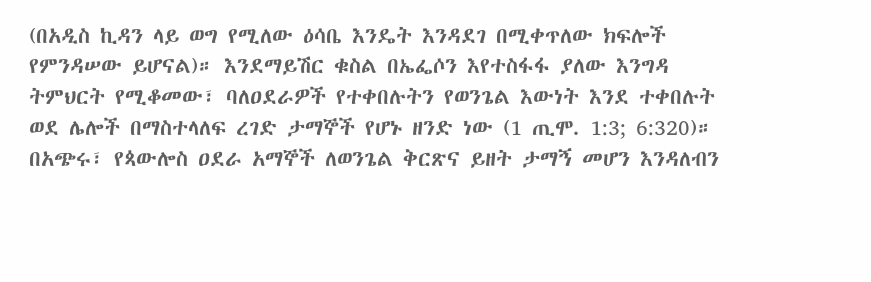(በአዲስ ኪዳን ላይ ወግ የሚለው ዕሳቤ እንዴት እንዳደገ በሚቀጥለው ክፍሎች የምንዳሠው ይሆናል)። እንደማይሽር ቁስል በኤፌሶን እየተስፋፋ ያለው እንግዳ ትምህርት የሚቆመው፣ ባለዐደራዎች የተቀበሉትን የወንጌል እውነት እንደ ተቀበሉት ወደ ሌሎች በማስተላለፍ ረገድ ታማኞች የሆኑ ዘንድ ነው (1 ጢሞ. 1:3; 6:320)። በአጭሩ፣ የጳውሎስ ዐደራ አማኞች ለወንጌል ቅርጽና ይዘት ታማኝ መሆን እንዳለብን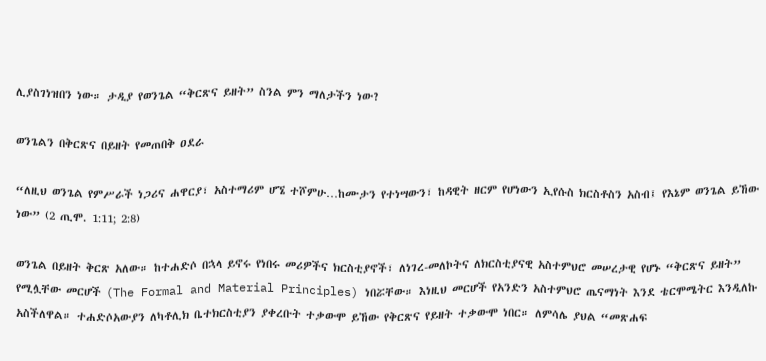ሊያስገነዝበን ነው። ታዲያ የወንጌል “ቅርጽና ይዘት” ስንል ምን ማለታችን ነው?

ወንጌልን በቅርጽና በይዘት የመጠበቅ ዐደራ

“ለዚህ ወንጌል የምሥራች ነጋሪና ሐዋርያ፣ አስተማሪም ሆኜ ተሾምሁ…ከሙታን የተነሣውን፣ ከዳዊት ዘርም የሆነውን ኢየሱስ ክርስቶስን አስብ፤ የእኔም ወንጌል ይኸው ነው” (2 ጢሞ. 1:11; 2:8)

ወንጌል በይዘት ቅርጽ አለው። ከተሐድሶ በኋላ ይኖሩ የነበሩ መሪዎችና ክርስቲያኖች፣ ለነገረ-መለኮትና ለክርስቲያናዊ አስተምህሮ መሠረታዊ የሆኑ “ቅርጽና ይዘት” የሚሏቸው መርሆች (The Formal and Material Principles) ነበሯቸው። እነዚህ መርሆች የአንድን አስተምህሮ ጤናማነት እንደ ቴርሞሜትር እንዲለኩ አስችለዋል። ተሐድሶአውያን ለካቶሊክ ቤተክርስቲያን ያቀረቡት ተቃውሞ ይኸው የቅርጽና የይዘት ተቃውሞ ነበር። ለምሳሌ ያህል “መጽሐፍ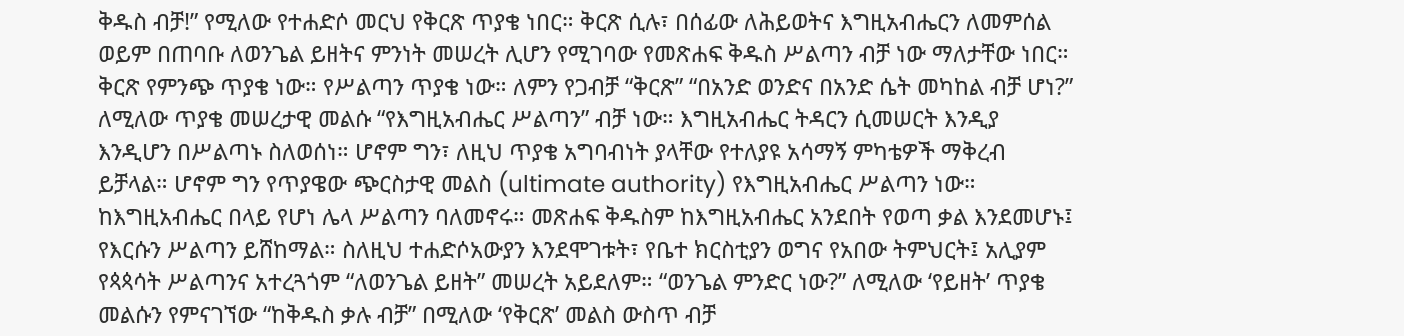ቅዱስ ብቻ!” የሚለው የተሐድሶ መርህ የቅርጽ ጥያቄ ነበር። ቅርጽ ሲሉ፣ በሰፊው ለሕይወትና እግዚአብሔርን ለመምሰል ወይም በጠባቡ ለወንጌል ይዘትና ምንነት መሠረት ሊሆን የሚገባው የመጽሐፍ ቅዱስ ሥልጣን ብቻ ነው ማለታቸው ነበር። ቅርጽ የምንጭ ጥያቄ ነው። የሥልጣን ጥያቄ ነው። ለምን የጋብቻ “ቅርጽ” “በአንድ ወንድና በአንድ ሴት መካከል ብቻ ሆነ?” ለሚለው ጥያቄ መሠረታዊ መልሱ “የእግዚአብሔር ሥልጣን” ብቻ ነው። እግዚአብሔር ትዳርን ሲመሠርት እንዲያ እንዲሆን በሥልጣኑ ስለወሰነ። ሆኖም ግን፣ ለዚህ ጥያቄ አግባብነት ያላቸው የተለያዩ አሳማኝ ምካቴዎች ማቅረብ ይቻላል። ሆኖም ግን የጥያዌው ጭርስታዊ መልስ (ultimate authority) የእግዚአብሔር ሥልጣን ነው። ከእግዚአብሔር በላይ የሆነ ሌላ ሥልጣን ባለመኖሩ። መጽሐፍ ቅዱስም ከእግዚአብሔር አንደበት የወጣ ቃል እንደመሆኑ፤ የእርሱን ሥልጣን ይሸከማል። ስለዚህ ተሐድሶአውያን እንደሞገቱት፣ የቤተ ክርስቲያን ወግና የአበው ትምህርት፤ አሊያም የጳጳሳት ሥልጣንና አተረጓጎም “ለወንጌል ይዘት” መሠረት አይደለም። “ወንጌል ምንድር ነው?” ለሚለው ‘የይዘት’ ጥያቄ መልሱን የምናገኘው “ከቅዱስ ቃሉ ብቻ” በሚለው ‘የቅርጽ’ መልስ ውስጥ ብቻ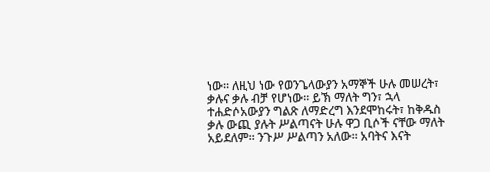ነው። ለዚህ ነው የወንጌላውያን አማኞች ሁሉ መሠረት፣ ቃሉና ቃሉ ብቻ የሆነው። ይኽ ማለት ግን፣ ኋላ ተሐድሶአውያን ግልጽ ለማድረግ እንደሞከሩት፣ ከቅዱስ ቃሉ ውጪ ያሉት ሥልጣናት ሁሉ ዋጋ ቢሶች ናቸው ማለት አይደለም። ንጉሥ ሥልጣን አለው። አባትና እናት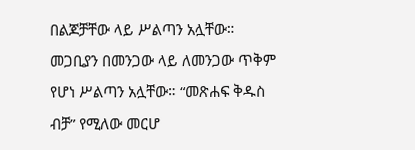በልጆቻቸው ላይ ሥልጣን አሏቸው። መጋቢያን በመንጋው ላይ ለመንጋው ጥቅም የሆነ ሥልጣን አሏቸው። “መጽሐፍ ቅዱስ ብቻ” የሚለው መርሆ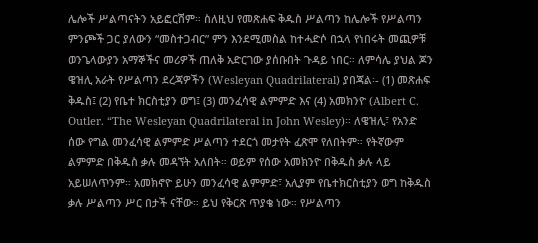ሌሎች ሥልጣናትን አይፎርሽም። ስለዚህ የመጽሐፍ ቅዱስ ሥልጣን ከሌሎች የሥልጣን ምንጮች ጋር ያለውን “መስተጋብር” ምን እንደሚመስል ከተሓድሶ በኋላ የነበሩት መጪዎቹ ወንጌላውያን አማኞችና መሪዎች ጠለቅ አድርገው ያሰቡበት ጉዳይ ነበር። ለምሳሌ ያህል ጆን ዌዝሊ አራት የሥልጣን ደረጃዎችን (Wesleyan Quadrilateral) ያበጃል፡- (1) መጽሐፍ ቅዱስ፤ (2) የቤተ ክርስቲያን ወግ፤ (3) መንፈሳዊ ልምምድ እና (4) አመክንዮ (Albert C. Outler. “The Wesleyan Quadrilateral in John Wesley)። ለዌዝሊ፣ የአንድ ሰው የግል መንፈሳዊ ልምምድ ሥልጣን ተደርጎ መታየት ፈጽሞ የለበትም። የትኛውም ልምምድ በቅዱስ ቃሉ መዳኘት አለበት። ወይም የሰው አመክንዮ በቅዱስ ቃሉ ላይ አይሠለጥንም። አመክኖዮ ይሁን መንፈሳዊ ልምምድ፣ አሊያም የቤተክርስቲያን ወግ ከቅዱስ ቃሉ ሥልጣን ሥር በታች ናቸው። ይህ የቅርጽ ጥያቄ ነው። የሥልጣን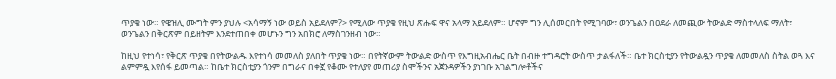ጥያቄ ነው። የዌዝሊ ሙግት ምን ያህሉ <አሳማኝ ነው ወይስ አይደለም?> የሚለው ጥያቄ የዚህ ጽሑፍ ዋና አላማ አይደለም። ሆኖም ግን ሊሰመርበት የሚገባው፣ ወንጌልን በዐደራ ለመጪው ትውልድ ማስተላለፍ ማለት፣ ወንጌልን በቅርጽም በይዘትም እንደተጠበቀ መሆኑን ግን አበክሮ ለማስገንዘብ ነው።

ከዚህ የተነሳ፣ የቅርጽ ጥያቄ በየትውልዱ እየተነሳ መመለስ ያለበት ጥያቄ ነው። በየትኛውም ትውልድ ውስጥ የእግዚአብሔር ቤት በብዙ ተግዳሮት ውስጥ ታልፋለች። ቤተ ክርስቲያን የትውልዷን ጥያቄ ለመመለስ ስትል ወጓ እና ልምምዷ እየሰፋ ይመጣል። ከቤተ ክርስቲያን ጎንም በግራና በቀኟ የቆሙ የተለያየ መጠሪያ ስሞችንና አጀንዳዎችን ያነገቡ አገልግሎቶችና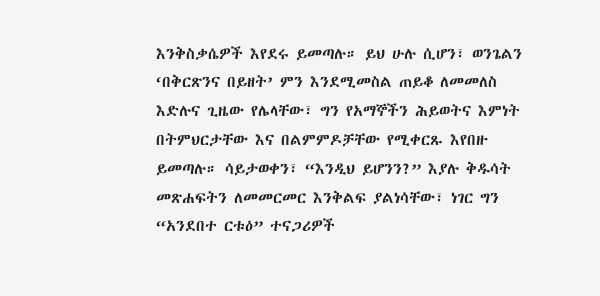እንቅስቃሴዎች እየደሩ ይመጣሉ። ይህ ሁሉ ሲሆን፣ ወንጌልን ‘በቅርጽንና በይዘት’ ምን እንደሚመስል ጠይቆ ለመመለስ እድሉና ጊዜው የሌላቸው፣ ግን የአማኞችን ሕይወትና እምነት በትምህርታቸው እና በልምምዶቻቸው የሚቀርጹ እየበዙ ይመጣሉ። ሳይታወቀን፣ “እንዲህ ይሆንን?” እያሉ ቅዱሳት መጽሐፍትን ለመመርመር እንቅልፍ ያልነሳቸው፣ ነገር ግን “አንደበተ ርቱዕ” ተናጋሪዎች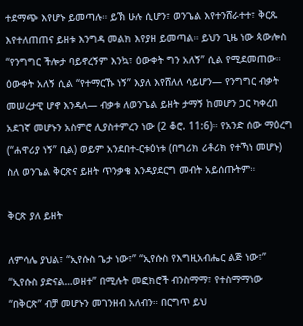ተደማጭ እየሆኑ ይመጣሉ። ይኽ ሁሉ ሲሆን፣ ወንጌል እየተንሸራተተ፣ ቅርጹ እየተለጠጠና ይዘቱ እንግዳ መልክ እየያዘ ይመጣል። ይህን ጊዜ ነው ጳውሎስ “የንግግር ችሎታ ባይኖረኝም እንኳ፣ ዕውቀት ግን አለኝ” ሲል የሚደመጠው። ዕውቀት አለኝ ሲል “የተማርኹ ነኝ” እያለ እየሸለለ ሳይሆን— የንግግር ብቃት መሠረታዊ ሆኖ እንዳለ— ብቃቱ ለወንጌል ይዘት ታማኝ ከመሆን ጋር ካቀረበ አደገኛ መሆኑን አስምሮ ሊያስተምረን ነው (2 ቆሮ. 11:6)። የአንድ ሰው ማዕረግ (“ሐዋሪያ ነኝ” ቢል) ወይም አንደበተ-ርቱዕነቱ (በግሪክ ሪቶሪክ የተኻነ መሆኑ) ስለ ወንጌል ቅርጽና ይዘት ጥንቃቄ እንዳያደርግ መብት አይሰጡትም።

ቅርጽ ያለ ይዘት

ለምሳሌ ያህል፣ “ኢየሱስ ጌታ ነው፣” “ኢየሱስ የእግዚአብሔር ልጅ ነው፣” “ኢየሱስ ያድናል…ወዘተ” በሚሉት መፎክሮች ብንስማማ፣ የተስማማነው “በቅርጽ” ብቻ መሆኑን መገንዘብ አለብን። በርግጥ ይህ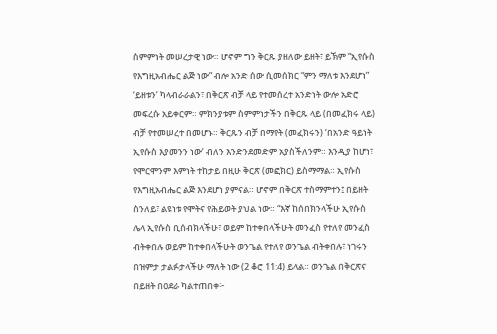ስምምነት መሠረታዊ ነው። ሆኖም ግን ቅርጹ ያዘለው ይዘት፣ ይኽም “ኢየሱስ የእግዚአብሔር ልጅ ነው” ብሎ አንድ ሰው ሲመሰክር “ምን ማለቱ እንደሆነ” ‘ይዘቱን’ ካላብራራልን፣ በቅርጽ ብቻ ላይ የተመሰረተ አንድነት ውሎ አድሮ መፍረሱ አይቀርም። ምክንያቱም ስምምነታችን በቅርጹ ላይ (በመፈክሩ ላይ) ብቻ የተመሠረተ በመሆኑ። ቅርጹን ብቻ በማየት (መፈክሩን) ‘በአንድ ዓይነት ኢየሱስ እያመንን ነው’ ብለን እንድንደመድም አያስችለንም። እንዲያ ከሆነ፣ የሞርሞንም እምነት ተከታይ በዚሁ ቅርጽ (መፎክር) ይስማማል። ኢየሱስ የእግዚአብሔር ልጅ እንደሆነ ያምናል። ሆኖም በቅርጽ ተስማምተን፤ በይዘት ስንለይ፣ ልዩነቱ የሞትና የሕይወት ያህል ነው። “እኛ ከሰበክንላችሁ ኢየሱስ ሌላ ኢየሱስ ቢሰብክላችሁ፣ ወይም ከተቀበላችሁት መንፈስ የተለየ መንፈስ ብትቀበሉ ወይም ከተቀበላችሁት ወንጌል የተለየ ወንጌል ብትቀበሉ፣ ነገሩን በዝምታ ታልፉታላችሁ ማለት ነው (2 ቆሮ 11:4) ይላል። ወንጌል በቅርጽና በይዘት በዐደራ ካልተጠበቀ፦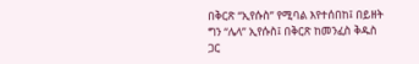በቅርጽ “ኢየሱስ” የሚባል እየተሰበከ፤ በይዘት ግን “ሌላ” ኢየሱስ፤ በቅርጽ ከመንፈስ ቅዱስ ጋር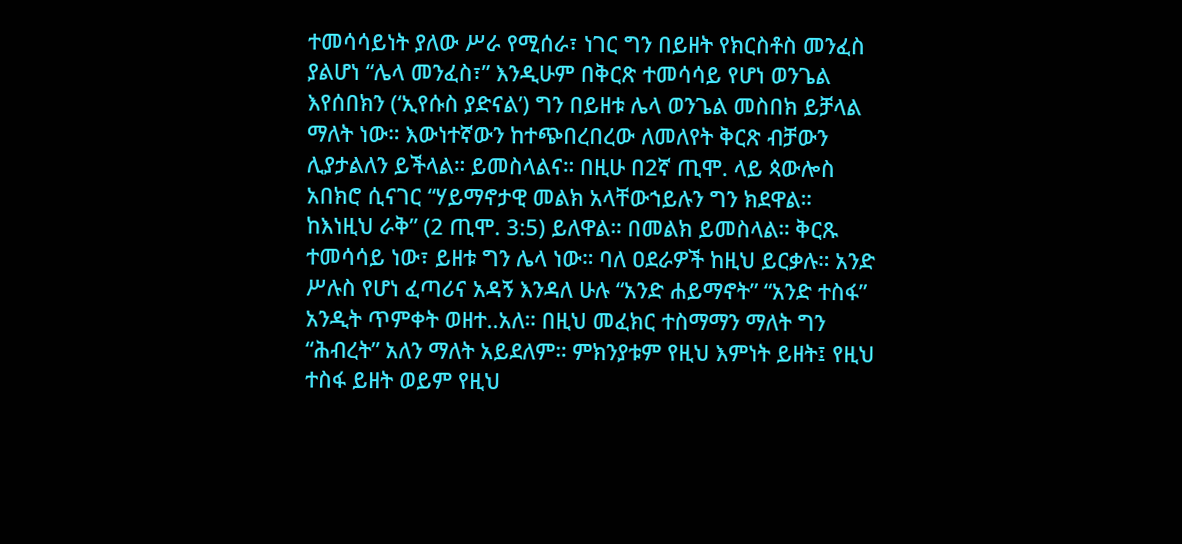ተመሳሳይነት ያለው ሥራ የሚሰራ፣ ነገር ግን በይዘት የክርስቶስ መንፈስ ያልሆነ “ሌላ መንፈስ፣” እንዲሁም በቅርጽ ተመሳሳይ የሆነ ወንጌል እየሰበክን (‘ኢየሱስ ያድናል’) ግን በይዘቱ ሌላ ወንጌል መስበክ ይቻላል ማለት ነው። እውነተኛውን ከተጭበረበረው ለመለየት ቅርጽ ብቻውን ሊያታልለን ይችላል። ይመስላልና። በዚሁ በ2ኛ ጢሞ. ላይ ጳውሎስ አበክሮ ሲናገር “ሃይማኖታዊ መልክ አላቸውኀይሉን ግን ክደዋል። ከእነዚህ ራቅ” (2 ጢሞ. 3:5) ይለዋል። በመልክ ይመስላል። ቅርጹ ተመሳሳይ ነው፣ ይዘቱ ግን ሌላ ነው። ባለ ዐደራዎች ከዚህ ይርቃሉ። አንድ ሥሉስ የሆነ ፈጣሪና አዳኝ እንዳለ ሁሉ “አንድ ሐይማኖት” “አንድ ተስፋ” አንዲት ጥምቀት ወዘተ..አለ። በዚህ መፈክር ተስማማን ማለት ግን “ሕብረት” አለን ማለት አይደለም። ምክንያቱም የዚህ እምነት ይዘት፤ የዚህ ተስፋ ይዘት ወይም የዚህ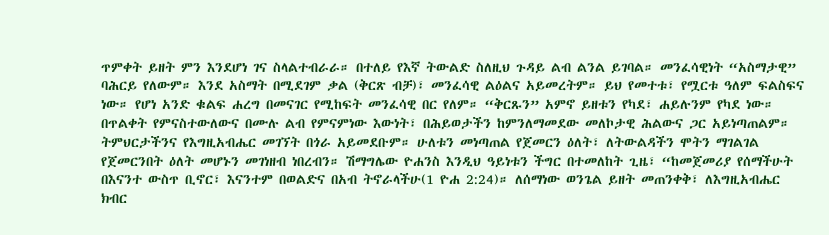ጥምቀት ይዘት ምን እንደሆነ ገና ስላልተብራራ። በተለይ የእኛ ትውልድ ስለዚህ ጉዳይ ልብ ልንል ይገባል። መንፈሳዊነት “አስማታዊ” ባሕርይ የለውም። እንደ አስማት በሚደገም ቃል (ቅርጽ ብቻ)፣ መንፈሳዊ ልዕልና አይመረትም። ይህ የመተቱ፣ የሟርቱ ዓለም ፍልስፍና ነው። የሆነ አንድ ቁልፍ ሐረግ በመናገር የሚከፍት መንፈሳዊ በር የለም። “ቅርጹን” አምኖ ይዘቱን የካደ፣ ሐይሉንም የካደ ነው። በጥልቀት የምናስተውለውና በሙሉ ልብ የምናምነው እውነት፣ በሕይወታችን ከምንለማመደው መለኮታዊ ሕልውና ጋር አይነጣጠልም። ትምህርታችንና የእግዚአብሔር መገኘት በጎራ አይመደቡም። ሁለቱን መነጣጠል የጀመርን ዕለት፣ ለትውልዳችን ሞትን ማገልገል የጀመርንበት ዕለት መሆኑን መገነዘብ ነበረብን። ሽማግሌው ዮሐንስ እንዲህ ዓይነቱን ችግር በተመለከት ጊዜ፣ “ከመጀመሪያ የሰማችሁት በእናንተ ውስጥ ቢኖር፣ እናንተም በወልድና በአብ ትኖራላችሁ(1 ዮሐ 2:24)። ለሰማነው ወንጌል ይዘት መጠንቀቅ፣ ለእግዚአብሔር ክብር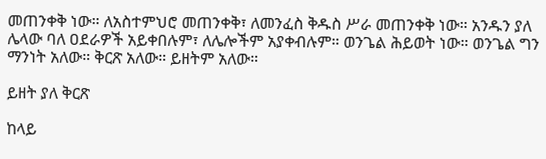መጠንቀቅ ነው። ለአስተምህሮ መጠንቀቅ፣ ለመንፈስ ቅዱስ ሥራ መጠንቀቅ ነው። አንዱን ያለ ሌላው ባለ ዐደራዎች አይቀበሉም፣ ለሌሎችም አያቀብሉም። ወንጌል ሕይወት ነው። ወንጌል ግን ማንነት አለው። ቅርጽ አለው። ይዘትም አለው።

ይዘት ያለ ቅርጽ

ከላይ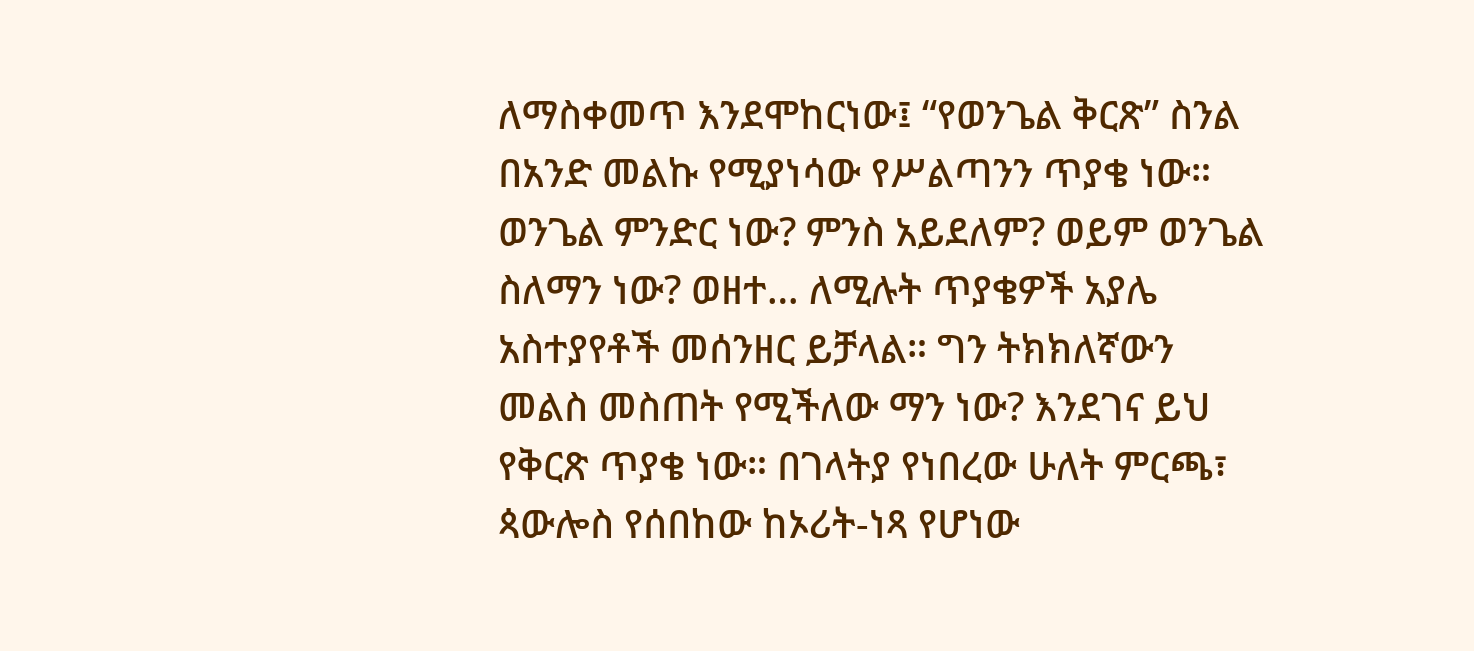ለማስቀመጥ እንደሞከርነው፤ “የወንጌል ቅርጽ” ስንል በአንድ መልኩ የሚያነሳው የሥልጣንን ጥያቄ ነው። ወንጌል ምንድር ነው? ምንስ አይደለም? ወይም ወንጌል ስለማን ነው? ወዘተ… ለሚሉት ጥያቄዎች አያሌ አስተያየቶች መሰንዘር ይቻላል። ግን ትክክለኛውን መልስ መስጠት የሚችለው ማን ነው? እንደገና ይህ የቅርጽ ጥያቄ ነው። በገላትያ የነበረው ሁለት ምርጫ፣ ጳውሎስ የሰበከው ከኦሪት-ነጻ የሆነው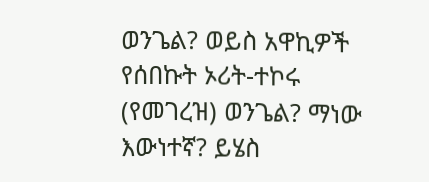ወንጌል? ወይስ አዋኪዎች የሰበኩት ኦሪት-ተኮሩ (የመገረዝ) ወንጌል? ማነው እውነተኛ? ይሄስ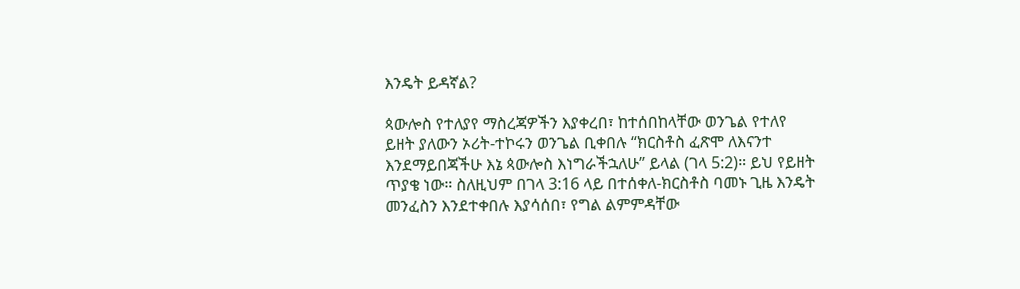እንዴት ይዳኛል?

ጳውሎስ የተለያየ ማስረጃዎችን እያቀረበ፣ ከተሰበከላቸው ወንጌል የተለየ ይዘት ያለውን ኦሪት-ተኮሩን ወንጌል ቢቀበሉ “ክርስቶስ ፈጽሞ ለእናንተ እንደማይበጃችሁ እኔ ጳውሎስ እነግራችኋለሁ” ይላል (ገላ 5:2)። ይህ የይዘት ጥያቄ ነው። ስለዚህም በገላ 3:16 ላይ በተሰቀለ-ክርስቶስ ባመኑ ጊዜ እንዴት መንፈስን እንደተቀበሉ እያሳሰበ፣ የግል ልምምዳቸው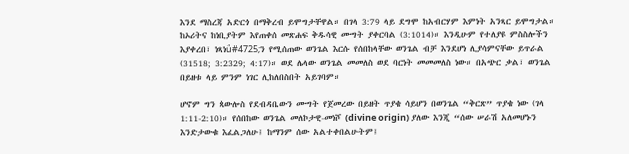እንደ ማስረጃ አድርጎ በማቅረብ ይሞግታቸዋል። በገላ 3:79 ላይ ደግሞ ከአብርሃም እምነት አንጻር ይሞግታል። ከኦሪትና ከነቢያትም እየጠቀሰ መጽሐፍ ቅዱሳዊ ሙግት ያቀርባል (3:1014)። እንዲሁም የተለያዩ ምስስሎችን እያቀረበ፣ ነጻነǘ#4725;ን የሚሰጠው ወንጌል እርሱ የሰበከላቸው ወንጌል ብቻ እንደሆነ ሊያሳምናቸው ይጥራል (31518; 3:2329; 4:17)። ወደ ሌላው ወንጌል መመለስ ወደ ባርነት መመመለስ ነው። በአጭር ቃል፣ ወንጌል በይዘቱ ላይ ምንም ነገር ሊከለበስበት አይገባም።

ሆኖም ግን ጳውሎስ የደብዳቤውን ሙግት የጀመረው በይዘት ጥያቄ ሳይሆን በወንጌል “ቅርጽ” ጥያቄ ነው (ገላ 1:11-2:10)። የሰበከው ወንጌል መለኮታዊ-መነሾ (divine origin) ያለው እንጂ “ሰው ሠራሽ አለመሆኑን እንድታውቁ እፈልጋለሁ፤ ከማንም ሰው አልተቀበልሁትም፤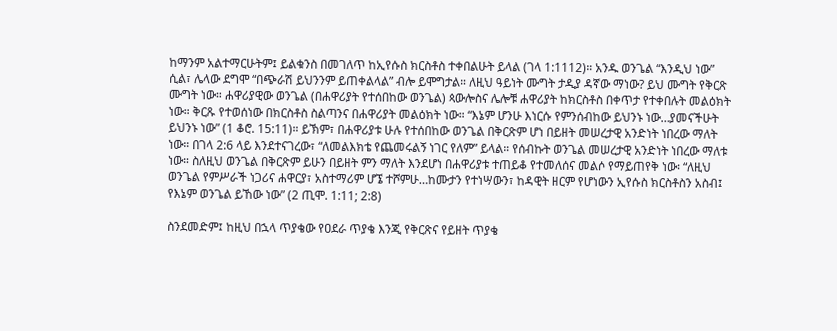ከማንም አልተማርሁትም፤ ይልቁንስ በመገለጥ ከኢየሱስ ክርስቶስ ተቀበልሁት ይላል (ገላ 1:1112)። አንዱ ወንጌል “እንዲህ ነው” ሲል፣ ሌላው ደግሞ “በጭራሽ ይህንንም ይጠቀልላል” ብሎ ይሞግታል። ለዚህ ዓይነት ሙግት ታዲያ ዳኛው ማነው? ይህ ሙግት የቅርጽ ሙግት ነው። ሐዋሪያዊው ወንጌል (በሐዋሪያት የተሰበከው ወንጌል) ጳውሎስና ሌሎቹ ሐዋሪያት ከክርስቶስ በቀጥታ የተቀበሉት መልዕክት ነው። ቅርጹ የተወሰነው በክርስቶስ ስልጣንና በሐዋሪያት መልዕክት ነው። “እኔም ሆንሁ እነርሱ የምንሰብከው ይህንኑ ነው…ያመናችሁት ይህንኑ ነው” (1 ቆሮ. 15:11)። ይኽም፣ በሐዋሪያቱ ሁሉ የተሰበከው ወንጌል በቅርጽም ሆነ በይዘት መሠረታዊ አንድነት ነበረው ማለት ነው። በገላ 2:6 ላይ እንደተናገረው፣ “ለመልእክቴ የጨመሩልኝ ነገር የለም” ይላል። የሰብኩት ወንጌል መሠረታዊ አንድነት ነበረው ማለቱ ነው። ስለዚህ ወንጌል በቅርጽም ይሁን በይዘት ምን ማለት እንደሆነ በሐዋሪያቱ ተጠይቆ የተመለሰና መልሶ የማይጠየቅ ነው፡ “ለዚህ ወንጌል የምሥራች ነጋሪና ሐዋርያ፣ አስተማሪም ሆኜ ተሾምሁ…ከሙታን የተነሣውን፣ ከዳዊት ዘርም የሆነውን ኢየሱስ ክርስቶስን አስብ፤ የእኔም ወንጌል ይኸው ነው” (2 ጢሞ. 1:11; 2:8)

ስንደመድም፤ ከዚህ በኋላ ጥያቄው የዐደራ ጥያቄ እንጂ የቅርጽና የይዘት ጥያቄ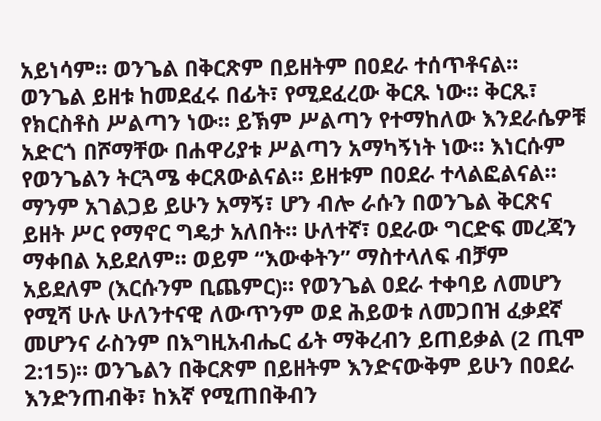አይነሳም። ወንጌል በቅርጽም በይዘትም በዐደራ ተሰጥቶናል። ወንጌል ይዘቱ ከመደፈሩ በፊት፣ የሚደፈረው ቅርጹ ነው። ቅርጹ፣ የክርስቶስ ሥልጣን ነው። ይኽም ሥልጣን የተማከለው እንደራሴዎቹ አድርጎ በሾማቸው በሐዋሪያቱ ሥልጣን አማካኝነት ነው። እነርሱም የወንጌልን ትርጓሜ ቀርጸውልናል። ይዘቱም በዐደራ ተላልፎልናል። ማንም አገልጋይ ይሁን አማኝ፣ ሆን ብሎ ራሱን በወንጌል ቅርጽና ይዘት ሥር የማኖር ግዴታ አለበት። ሁለተኛ፣ ዐደራው ግርድፍ መረጃን ማቀበል አይደለም። ወይም “እውቀትን” ማስተላለፍ ብቻም አይደለም (እርሱንም ቢጨምር)። የወንጌል ዐደራ ተቀባይ ለመሆን የሚሻ ሁሉ ሁለንተናዊ ለውጥንም ወደ ሕይወቱ ለመጋበዝ ፈቃደኛ መሆንና ራስንም በእግዚአብሔር ፊት ማቅረብን ይጠይቃል (2 ጢሞ 2:15)። ወንጌልን በቅርጽም በይዘትም እንድናውቅም ይሁን በዐደራ እንድንጠብቅ፣ ከእኛ የሚጠበቅብን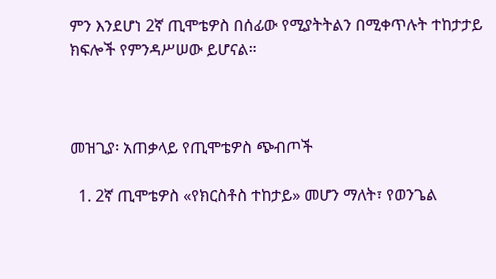ምን እንደሆነ 2ኛ ጢሞቴዎስ በሰፊው የሚያትትልን በሚቀጥሉት ተከታታይ ክፍሎች የምንዳሥሠው ይሆናል።



መዝጊያ፡ አጠቃላይ የጢሞቴዎስ ጭብጦች

  1. 2ኛ ጢሞቴዎስ «የክርስቶስ ተከታይ» መሆን ማለት፣ የወንጌል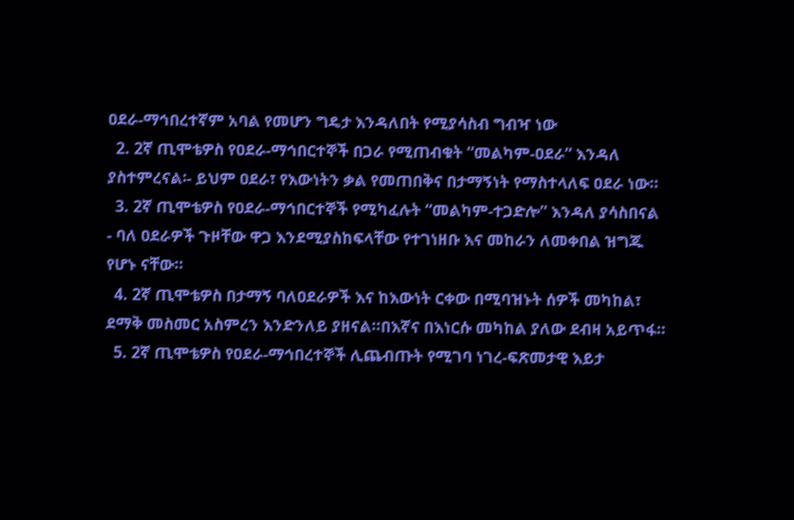ዐደራ-ማኅበረተኛም አባል የመሆን ግዴታ እንዳለበት የሚያሳስብ ግብዣ ነው
  2. 2ኛ ጢሞቴዎስ የዐደራ-ማኅበርተኞች በጋራ የሚጠብቁት “መልካም-ዐደራ” እንዳለ ያስተምረናል፡- ይህም ዐደራ፣ የእውነትን ቃል የመጠበቅና በታማኝነት የማስተላለፍ ዐደራ ነው።
  3. 2ኛ ጢሞቴዎስ የዐደራ-ማኅበርተኞች የሚካፈሉት “መልካም-ተጋድሎ” እንዳለ ያሳስበናል ‑ ባለ ዐደራዎች ጉዞቸው ዋጋ እንደሚያስከፍላቸው የተገነዘቡ እና መከራን ለመቀበል ዝግጁ የሆኑ ናቸው።
  4. 2ኛ ጢሞቴዎስ በታማኝ ባለዐደራዎች እና ከእውነት ርቀው በሚባዝኑት ሰዎች መካከል፣ ደማቅ መስመር አስምረን እንድንለይ ያዘናል።በእኛና በእነርሱ መካከል ያለው ደብዛ አይጥፋ።
  5. 2ኛ ጢሞቴዎስ የዐደራ-ማኅበረተኞች ሊጨብጡት የሚገባ ነገረ-ፍጽመታዊ እይታ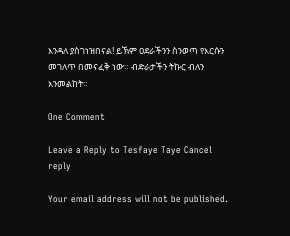እንዳለ ያስገነዝበናል! ይኽም ዐደራችንን ስንወጣ የእርሱን መገለጥ በመናፈቅ ነው። ብድራታችን ትኩር ብለን እንመልከት።

One Comment

Leave a Reply to Tesfaye Taye Cancel reply

Your email address will not be published.